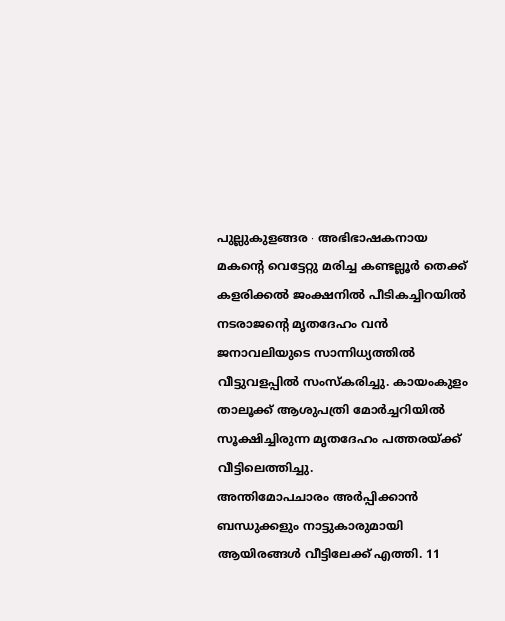പുല്ലുകുളങ്ങര ∙ അഭിഭാഷകനായ മകന്റെ വെട്ടേറ്റു മരിച്ച കണ്ടല്ലൂർ തെക്ക് കളരിക്കൽ ജംക്ഷനിൽ പീടികച്ചിറയിൽ നടരാജന്റെ മൃതദേഹം വൻ ജനാവലിയുടെ സാന്നിധ്യത്തിൽ വീട്ടുവളപ്പിൽ സംസ്കരിച്ചു. കായംകുളം താലൂക്ക് ആശുപത്രി മോർച്ചറിയിൽ സൂക്ഷിച്ചിരുന്ന മൃതദേഹം പത്തരയ്ക്ക് വീട്ടിലെത്തിച്ചു.
അന്തിമോപചാരം അർപ്പിക്കാൻ ബന്ധുക്കളും നാട്ടുകാരുമായി ആയിരങ്ങൾ വീട്ടിലേക്ക് എത്തി. 11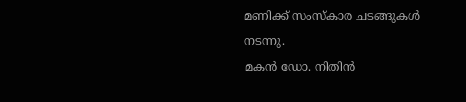മണിക്ക് സംസ്കാര ചടങ്ങുകൾ നടന്നു.
മകൻ ഡോ. നിതിൻ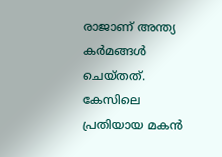രാജാണ് അന്ത്യ കർമങ്ങൾ ചെയ്തത്. കേസിലെ പ്രതിയായ മകൻ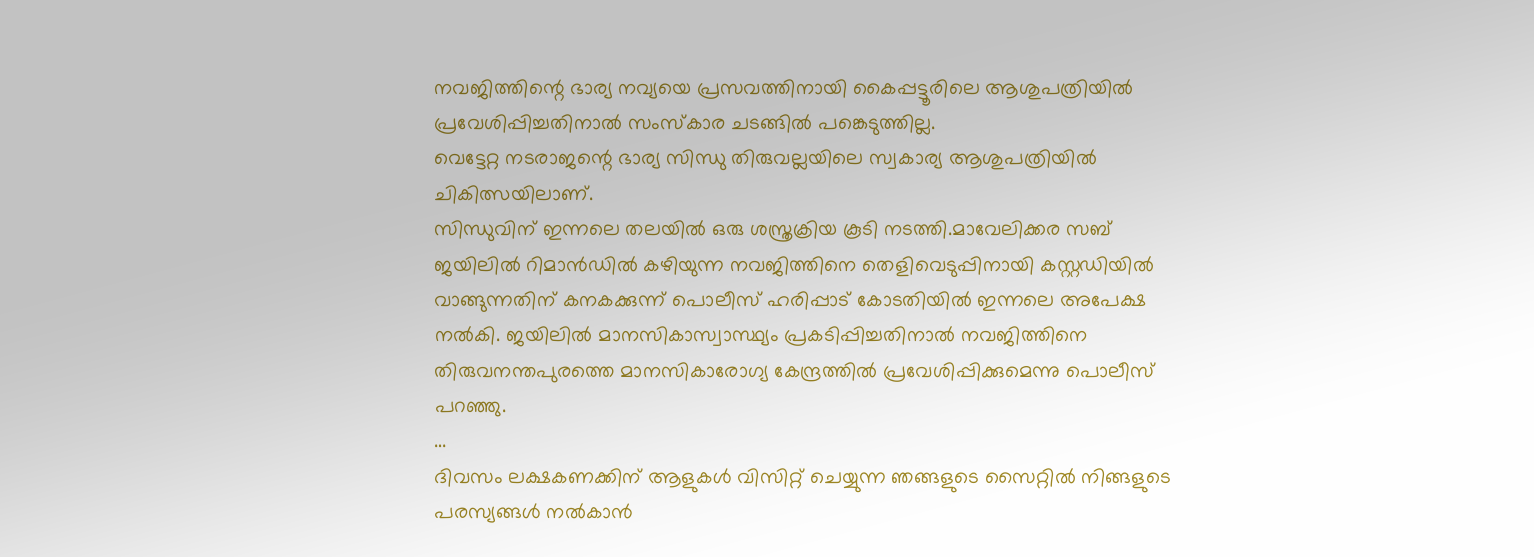നവജിത്തിന്റെ ഭാര്യ നവ്യയെ പ്രസവത്തിനായി കൈപ്പട്ടൂരിലെ ആശുപത്രിയിൽ പ്രവേശിപ്പിച്ചതിനാൽ സംസ്കാര ചടങ്ങിൽ പങ്കെടുത്തില്ല.
വെട്ടേറ്റ നടരാജന്റെ ഭാര്യ സിന്ധു തിരുവല്ലയിലെ സ്വകാര്യ ആശുപത്രിയിൽ ചികിത്സയിലാണ്.
സിന്ധുവിന് ഇന്നലെ തലയിൽ ഒരു ശസ്ത്രക്രിയ കൂടി നടത്തി.മാവേലിക്കര സബ് ജയിലിൽ റിമാൻഡിൽ കഴിയുന്ന നവജിത്തിനെ തെളിവെടുപ്പിനായി കസ്റ്റഡിയിൽ വാങ്ങുന്നതിന് കനകക്കുന്ന് പൊലീസ് ഹരിപ്പാട് കോടതിയിൽ ഇന്നലെ അപേക്ഷ നൽകി. ജയിലിൽ മാനസികാസ്വാസ്ഥ്യം പ്രകടിപ്പിച്ചതിനാൽ നവജിത്തിനെ തിരുവനന്തപുരത്തെ മാനസികാരോഗ്യ കേന്ദ്രത്തിൽ പ്രവേശിപ്പിക്കുമെന്നു പൊലീസ് പറഞ്ഞു.
…
ദിവസം ലക്ഷകണക്കിന് ആളുകൾ വിസിറ്റ് ചെയ്യുന്ന ഞങ്ങളുടെ സൈറ്റിൽ നിങ്ങളുടെ പരസ്യങ്ങൾ നൽകാൻ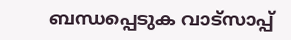ബന്ധപ്പെടുക വാട്സാപ്പ്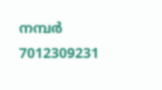നമ്പർ 7012309231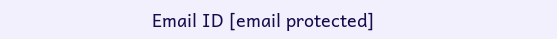Email ID [email protected]